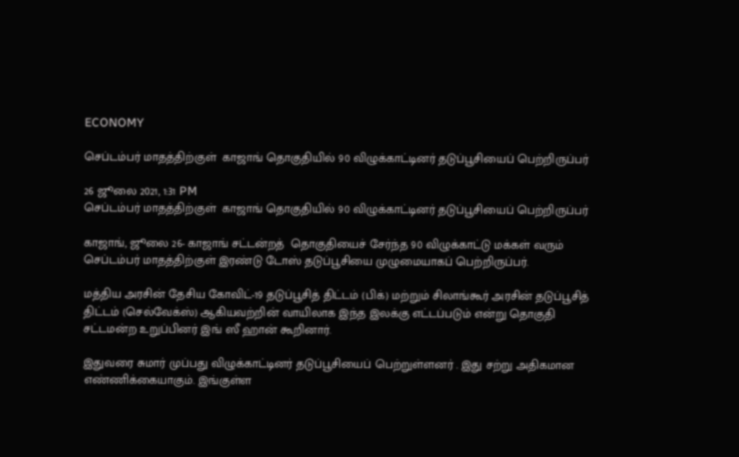ECONOMY

செப்டம்பர் மாதத்திற்குள்  காஜாங் தொகுதியில் 90 விழுக்காட்டினர் தடுப்பூசியைப் பெற்றிருப்பர்

26 ஜூலை 2021, 1:31 PM
செப்டம்பர் மாதத்திற்குள்  காஜாங் தொகுதியில் 90 விழுக்காட்டினர் தடுப்பூசியைப் பெற்றிருப்பர்

காஜாங், ஜூலை 26- காஜாங் சட்டன்றத்  தொகுதியைச் சேர்ந்த 90 விழுக்காட்டு மக்கள் வரும் செப்டம்பர் மாதத்திற்குள் இரண்டு டோஸ் தடுப்பூசியை முழுமையாகப் பெற்றிருப்பர்.

மத்திய அரசின் தேசிய கோவிட்-19 தடுப்பூசித் திட்டம் (பிக்) மற்றும் சிலாங்கூர் அரசின் தடுப்பூசித் திட்டம் (செல்வேக்ஸ்) ஆகியவற்றின் வாயிலாக இந்த இலக்கு எட்டப்படும் என்று தொகுதி சட்டமன்ற உறுப்பினர் இங் ஸீ ஹான் கூறினார்.

இதுவரை சுமார் முப்பது விழுக்காட்டினர் தடுப்பூசியைப் பெற்றுள்ளனர் . இது சற்று அதிகமான எண்ணிக்கையாகும். இங்குள்ள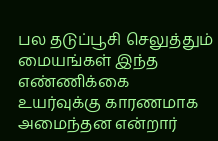பல தடுப்பூசி செலுத்தும் மையங்கள் இந்த எண்ணிக்கை உயர்வுக்கு காரணமாக அமைந்தன என்றார்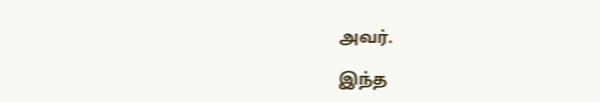அவர்.

இந்த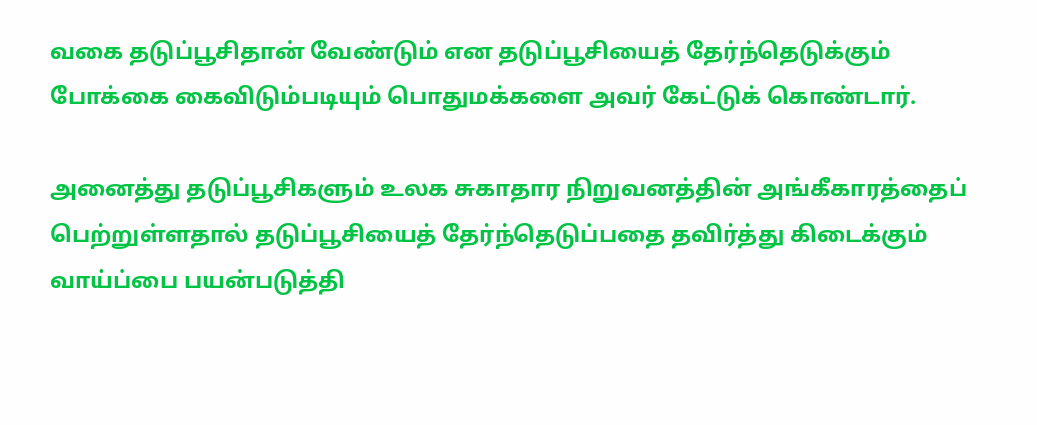வகை தடுப்பூசிதான் வேண்டும் என தடுப்பூசியைத் தேர்ந்தெடுக்கும் போக்கை கைவிடும்படியும் பொதுமக்களை அவர் கேட்டுக் கொண்டார்.

அனைத்து தடுப்பூசிகளும் உலக சுகாதார நிறுவனத்தின் அங்கீகாரத்தைப் பெற்றுள்ளதால் தடுப்பூசியைத் தேர்ந்தெடுப்பதை தவிர்த்து கிடைக்கும் வாய்ப்பை பயன்படுத்தி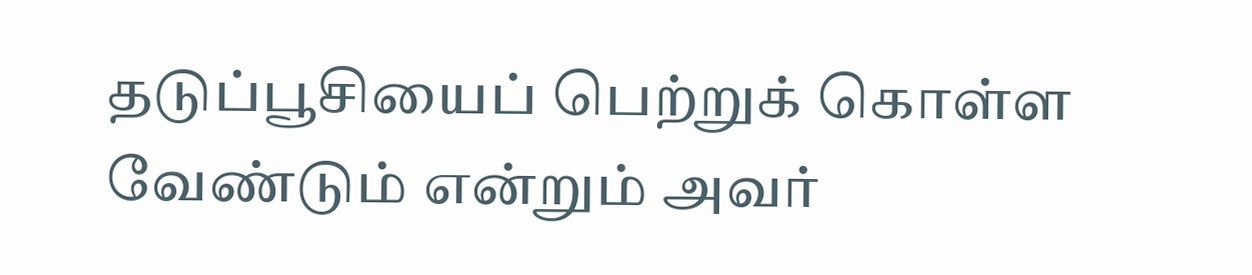தடுப்பூசியைப் பெற்றுக் கொள்ள வேண்டும் என்றும் அவர்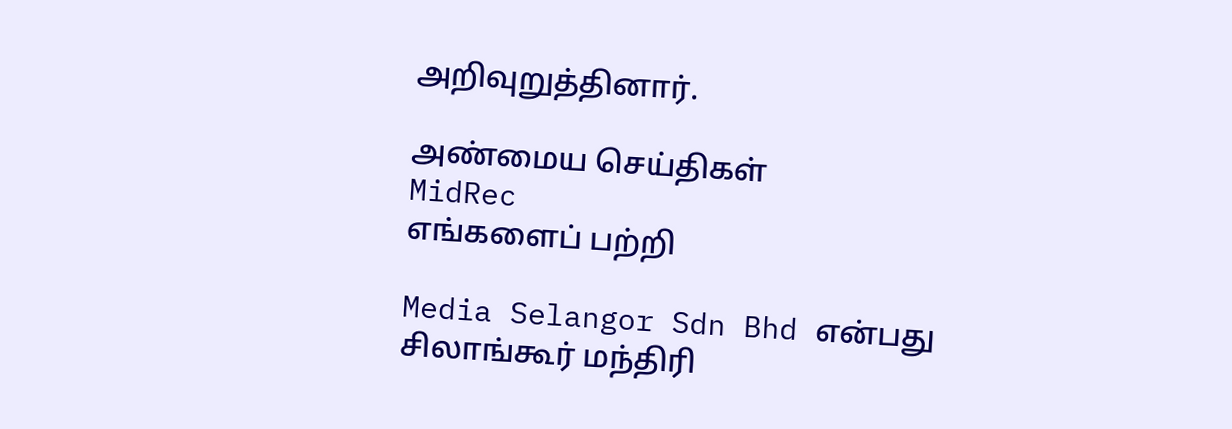அறிவுறுத்தினார்.

அண்மைய செய்திகள்
MidRec
எங்களைப் பற்றி

Media Selangor Sdn Bhd என்பது சிலாங்கூர் மந்திரி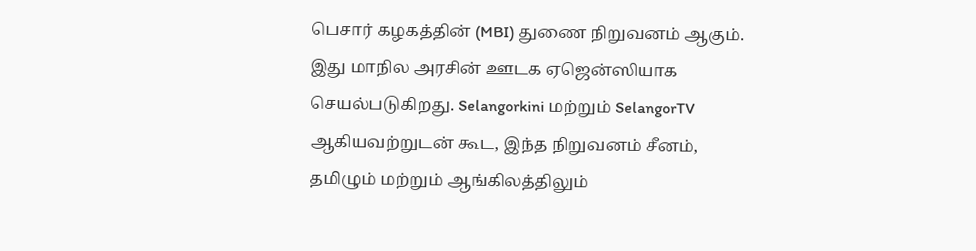பெசார் கழகத்தின் (MBI) துணை நிறுவனம் ஆகும். இது மாநில அரசின் ஊடக ஏஜென்ஸியாக செயல்படுகிறது. Selangorkini மற்றும் SelangorTV ஆகியவற்றுடன் கூட, இந்த நிறுவனம் சீனம், தமிழும் மற்றும் ஆங்கிலத்திலும்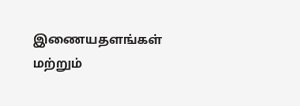இணையதளங்கள் மற்றும்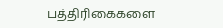பத்திரிகைகளை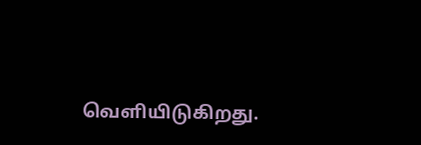வெளியிடுகிறது.